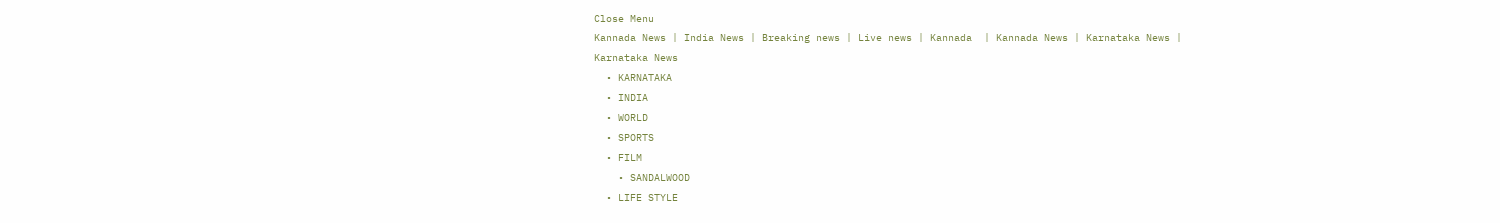Close Menu
Kannada News | India News | Breaking news | Live news | Kannada  | Kannada News | Karnataka News | Karnataka News
  • KARNATAKA
  • INDIA
  • WORLD
  • SPORTS
  • FILM
    • SANDALWOOD
  • LIFE STYLE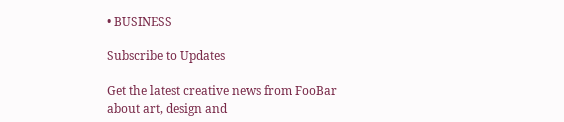• BUSINESS

Subscribe to Updates

Get the latest creative news from FooBar about art, design and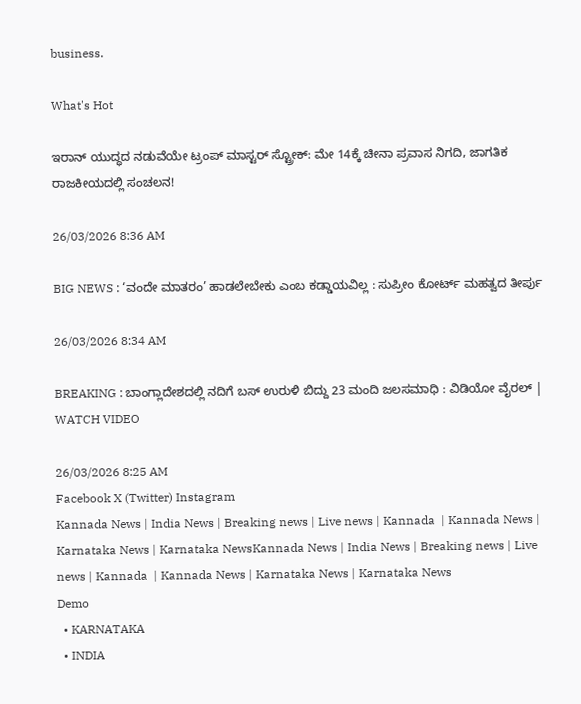business.

What's Hot

ಇರಾನ್ ಯುದ್ಧದ ನಡುವೆಯೇ ಟ್ರಂಪ್ ಮಾಸ್ಟರ್ ಸ್ಟ್ರೋಕ್: ಮೇ 14ಕ್ಕೆ ಚೀನಾ ಪ್ರವಾಸ ನಿಗದಿ, ಜಾಗತಿಕ ರಾಜಕೀಯದಲ್ಲಿ ಸಂಚಲನ!

26/03/2026 8:36 AM

BIG NEWS : ‘ವಂದೇ ಮಾತರಂ’ ಹಾಡಲೇಬೇಕು ಎಂಬ ಕಡ್ಡಾಯವಿಲ್ಲ : ಸುಪ್ರೀಂ ಕೋರ್ಟ್ ಮಹತ್ವದ ತೀರ್ಪು

26/03/2026 8:34 AM

BREAKING : ಬಾಂಗ್ಲಾದೇಶದಲ್ಲಿ ನದಿಗೆ ಬಸ್ ಉರುಳಿ ಬಿದ್ದು 23 ಮಂದಿ ಜಲಸಮಾಧಿ : ವಿಡಿಯೋ ವೈರಲ್ | WATCH VIDEO

26/03/2026 8:25 AM
Facebook X (Twitter) Instagram
Kannada News | India News | Breaking news | Live news | Kannada  | Kannada News | Karnataka News | Karnataka NewsKannada News | India News | Breaking news | Live news | Kannada  | Kannada News | Karnataka News | Karnataka News
Demo
  • KARNATAKA
  • INDIA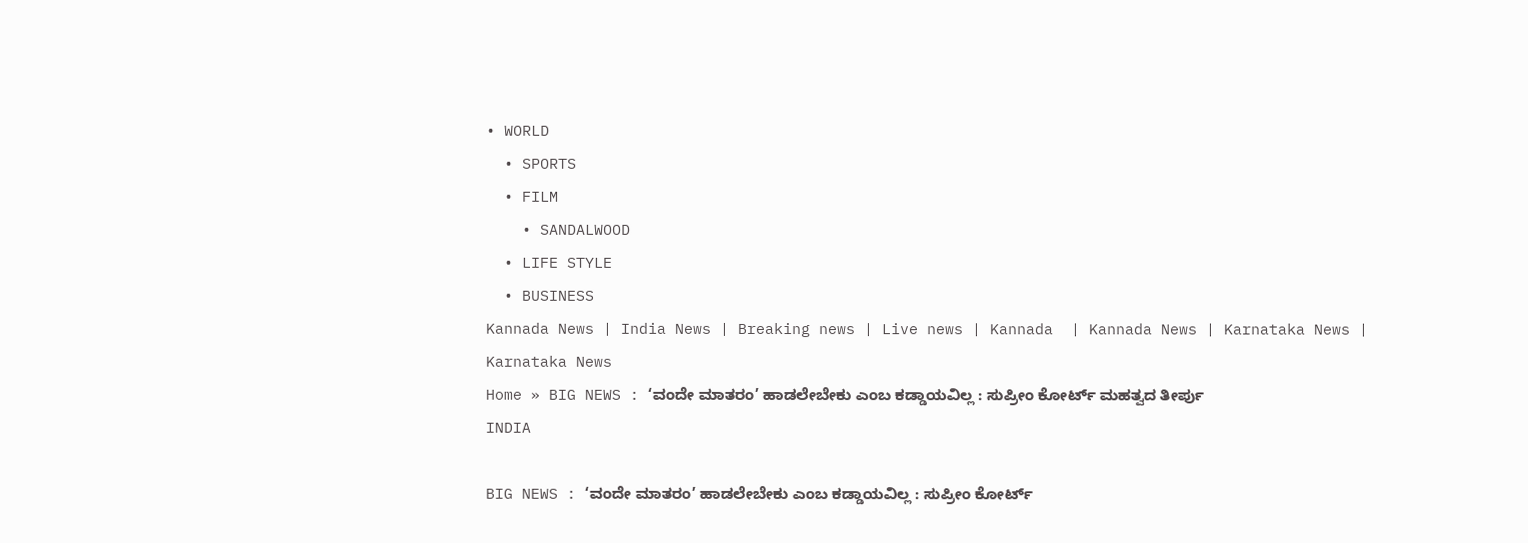• WORLD
  • SPORTS
  • FILM
    • SANDALWOOD
  • LIFE STYLE
  • BUSINESS
Kannada News | India News | Breaking news | Live news | Kannada  | Kannada News | Karnataka News | Karnataka News
Home » BIG NEWS : ‘ವಂದೇ ಮಾತರಂ’ ಹಾಡಲೇಬೇಕು ಎಂಬ ಕಡ್ಡಾಯವಿಲ್ಲ : ಸುಪ್ರೀಂ ಕೋರ್ಟ್ ಮಹತ್ವದ ತೀರ್ಪು
INDIA

BIG NEWS : ‘ವಂದೇ ಮಾತರಂ’ ಹಾಡಲೇಬೇಕು ಎಂಬ ಕಡ್ಡಾಯವಿಲ್ಲ : ಸುಪ್ರೀಂ ಕೋರ್ಟ್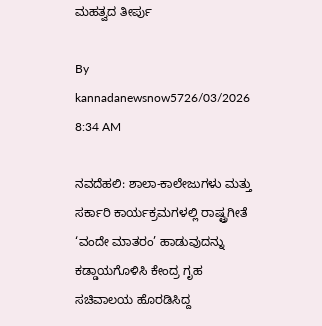ಮಹತ್ವದ ತೀರ್ಪು

By kannadanewsnow5726/03/2026 8:34 AM

ನವದೆಹಲಿ: ಶಾಲಾ-ಕಾಲೇಜುಗಳು ಮತ್ತು ಸರ್ಕಾರಿ ಕಾರ್ಯಕ್ರಮಗಳಲ್ಲಿ ರಾಷ್ಟ್ರಗೀತೆ ‘ವಂದೇ ಮಾತರಂ’ ಹಾಡುವುದನ್ನು ಕಡ್ಡಾಯಗೊಳಿಸಿ ಕೇಂದ್ರ ಗೃಹ ಸಚಿವಾಲಯ ಹೊರಡಿಸಿದ್ದ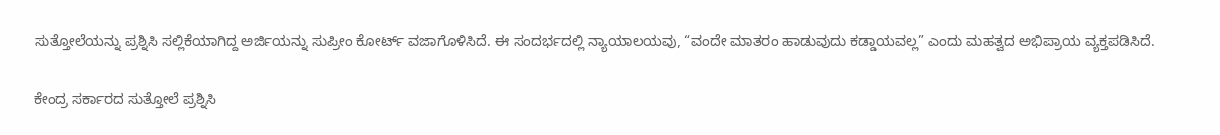ಸುತ್ತೋಲೆಯನ್ನು ಪ್ರಶ್ನಿಸಿ ಸಲ್ಲಿಕೆಯಾಗಿದ್ದ ಅರ್ಜಿಯನ್ನು ಸುಪ್ರೀಂ ಕೋರ್ಟ್ ವಜಾಗೊಳಿಸಿದೆ. ಈ ಸಂದರ್ಭದಲ್ಲಿ ನ್ಯಾಯಾಲಯವು, “ವಂದೇ ಮಾತರಂ ಹಾಡುವುದು ಕಡ್ಡಾಯವಲ್ಲ” ಎಂದು ಮಹತ್ವದ ಅಭಿಪ್ರಾಯ ವ್ಯಕ್ತಪಡಿಸಿದೆ.

ಕೇಂದ್ರ ಸರ್ಕಾರದ ಸುತ್ತೋಲೆ ಪ್ರಶ್ನಿಸಿ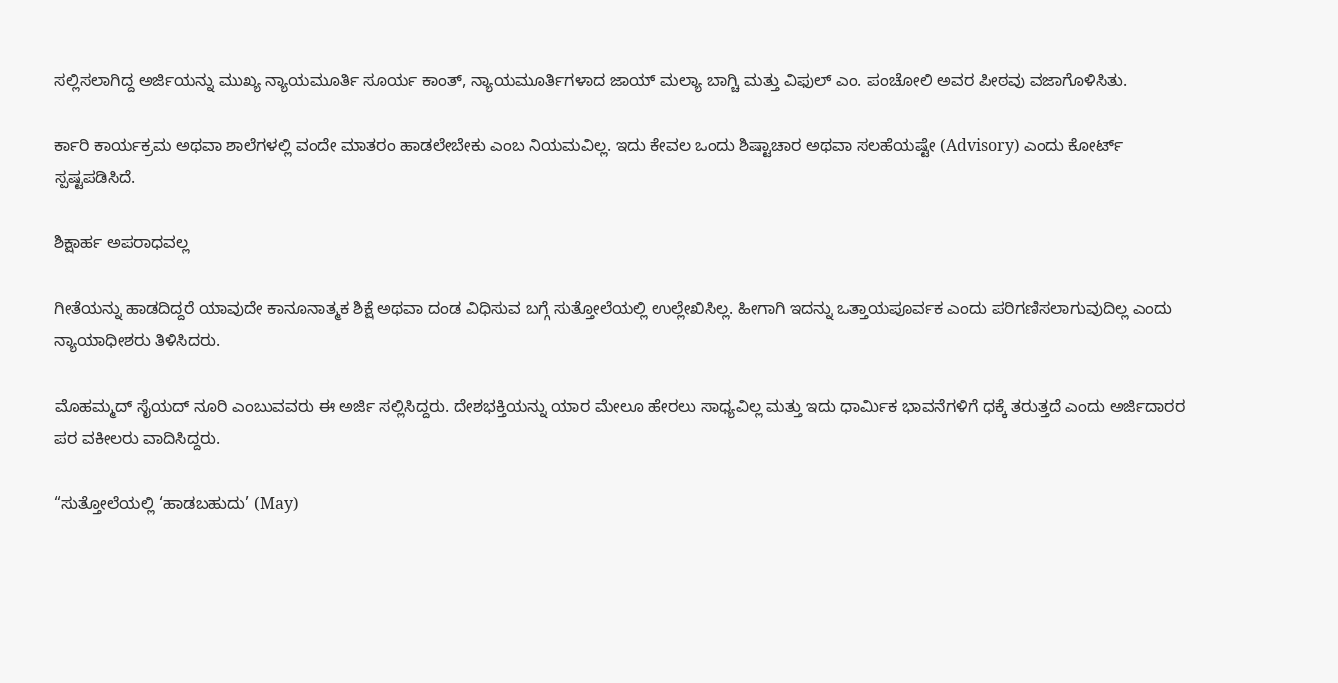ಸಲ್ಲಿಸಲಾಗಿದ್ದ ಅರ್ಜಿಯನ್ನು ಮುಖ್ಯ ನ್ಯಾಯಮೂರ್ತಿ ಸೂರ್ಯ ಕಾಂತ್, ನ್ಯಾಯಮೂರ್ತಿಗಳಾದ ಜಾಯ್‌ ಮಲ್ಯಾ ಬಾಗ್ಚಿ ಮತ್ತು ವಿಫುಲ್ ಎಂ. ಪಂಚೋಲಿ ಅವರ ಪೀಠವು ವಜಾಗೊಳಿಸಿತು.

ರ್ಕಾರಿ ಕಾರ್ಯಕ್ರಮ ಅಥವಾ ಶಾಲೆಗಳಲ್ಲಿ ವಂದೇ ಮಾತರಂ ಹಾಡಲೇಬೇಕು ಎಂಬ ನಿಯಮವಿಲ್ಲ. ಇದು ಕೇವಲ ಒಂದು ಶಿಷ್ಟಾಚಾರ ಅಥವಾ ಸಲಹೆಯಷ್ಟೇ (Advisory) ಎಂದು ಕೋರ್ಟ್ ಸ್ಪಷ್ಟಪಡಿಸಿದೆ.

ಶಿಕ್ಷಾರ್ಹ ಅಪರಾಧವಲ್ಲ

ಗೀತೆಯನ್ನು ಹಾಡದಿದ್ದರೆ ಯಾವುದೇ ಕಾನೂನಾತ್ಮಕ ಶಿಕ್ಷೆ ಅಥವಾ ದಂಡ ವಿಧಿಸುವ ಬಗ್ಗೆ ಸುತ್ತೋಲೆಯಲ್ಲಿ ಉಲ್ಲೇಖಿಸಿಲ್ಲ. ಹೀಗಾಗಿ ಇದನ್ನು ಒತ್ತಾಯಪೂರ್ವಕ ಎಂದು ಪರಿಗಣಿಸಲಾಗುವುದಿಲ್ಲ ಎಂದು ನ್ಯಾಯಾಧೀಶರು ತಿಳಿಸಿದರು.

ಮೊಹಮ್ಮದ್ ಸೈಯದ್ ನೂರಿ ಎಂಬುವವರು ಈ ಅರ್ಜಿ ಸಲ್ಲಿಸಿದ್ದರು. ದೇಶಭಕ್ತಿಯನ್ನು ಯಾರ ಮೇಲೂ ಹೇರಲು ಸಾಧ್ಯವಿಲ್ಲ ಮತ್ತು ಇದು ಧಾರ್ಮಿಕ ಭಾವನೆಗಳಿಗೆ ಧಕ್ಕೆ ತರುತ್ತದೆ ಎಂದು ಅರ್ಜಿದಾರರ ಪರ ವಕೀಲರು ವಾದಿಸಿದ್ದರು.

“ಸುತ್ತೋಲೆಯಲ್ಲಿ ‘ಹಾಡಬಹುದು’ (May)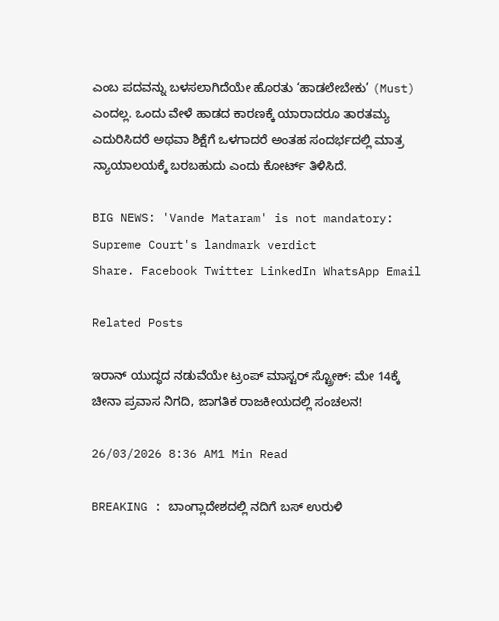ಎಂಬ ಪದವನ್ನು ಬಳಸಲಾಗಿದೆಯೇ ಹೊರತು ‘ಹಾಡಲೇಬೇಕು’ (Must) ಎಂದಲ್ಲ. ಒಂದು ವೇಳೆ ಹಾಡದ ಕಾರಣಕ್ಕೆ ಯಾರಾದರೂ ತಾರತಮ್ಯ ಎದುರಿಸಿದರೆ ಅಥವಾ ಶಿಕ್ಷೆಗೆ ಒಳಗಾದರೆ ಅಂತಹ ಸಂದರ್ಭದಲ್ಲಿ ಮಾತ್ರ ನ್ಯಾಯಾಲಯಕ್ಕೆ ಬರಬಹುದು ಎಂದು ಕೋರ್ಟ್ ತಿಳಿಸಿದೆ.

BIG NEWS: 'Vande Mataram' is not mandatory: Supreme Court's landmark verdict
Share. Facebook Twitter LinkedIn WhatsApp Email

Related Posts

ಇರಾನ್ ಯುದ್ಧದ ನಡುವೆಯೇ ಟ್ರಂಪ್ ಮಾಸ್ಟರ್ ಸ್ಟ್ರೋಕ್: ಮೇ 14ಕ್ಕೆ ಚೀನಾ ಪ್ರವಾಸ ನಿಗದಿ, ಜಾಗತಿಕ ರಾಜಕೀಯದಲ್ಲಿ ಸಂಚಲನ!

26/03/2026 8:36 AM1 Min Read

BREAKING : ಬಾಂಗ್ಲಾದೇಶದಲ್ಲಿ ನದಿಗೆ ಬಸ್ ಉರುಳಿ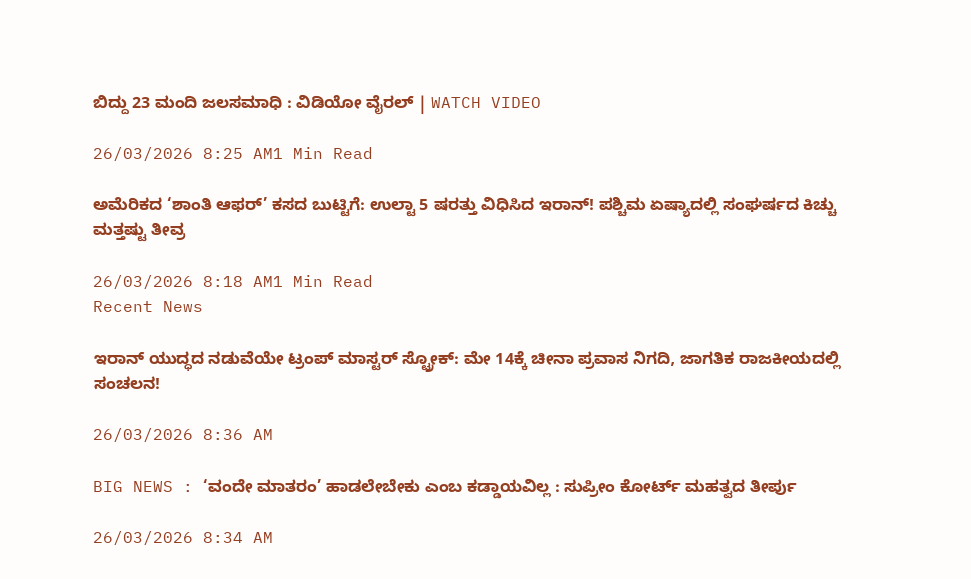ಬಿದ್ದು 23 ಮಂದಿ ಜಲಸಮಾಧಿ : ವಿಡಿಯೋ ವೈರಲ್ | WATCH VIDEO

26/03/2026 8:25 AM1 Min Read

ಅಮೆರಿಕದ ‘ಶಾಂತಿ ಆಫರ್’ ಕಸದ ಬುಟ್ಟಿಗೆ: ಉಲ್ಟಾ 5 ಷರತ್ತು ವಿಧಿಸಿದ ಇರಾನ್! ಪಶ್ಚಿಮ ಏಷ್ಯಾದಲ್ಲಿ ಸಂಘರ್ಷದ ಕಿಚ್ಚು ಮತ್ತಷ್ಟು ತೀವ್ರ

26/03/2026 8:18 AM1 Min Read
Recent News

ಇರಾನ್ ಯುದ್ಧದ ನಡುವೆಯೇ ಟ್ರಂಪ್ ಮಾಸ್ಟರ್ ಸ್ಟ್ರೋಕ್: ಮೇ 14ಕ್ಕೆ ಚೀನಾ ಪ್ರವಾಸ ನಿಗದಿ, ಜಾಗತಿಕ ರಾಜಕೀಯದಲ್ಲಿ ಸಂಚಲನ!

26/03/2026 8:36 AM

BIG NEWS : ‘ವಂದೇ ಮಾತರಂ’ ಹಾಡಲೇಬೇಕು ಎಂಬ ಕಡ್ಡಾಯವಿಲ್ಲ : ಸುಪ್ರೀಂ ಕೋರ್ಟ್ ಮಹತ್ವದ ತೀರ್ಪು

26/03/2026 8:34 AM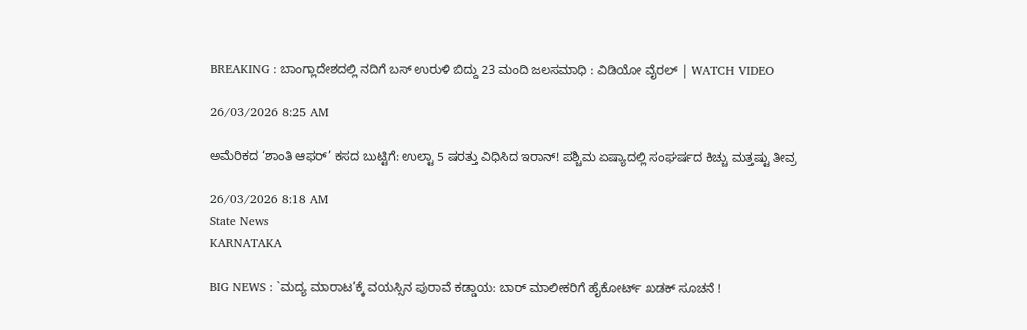BREAKING : ಬಾಂಗ್ಲಾದೇಶದಲ್ಲಿ ನದಿಗೆ ಬಸ್ ಉರುಳಿ ಬಿದ್ದು 23 ಮಂದಿ ಜಲಸಮಾಧಿ : ವಿಡಿಯೋ ವೈರಲ್ | WATCH VIDEO

26/03/2026 8:25 AM

ಅಮೆರಿಕದ ‘ಶಾಂತಿ ಆಫರ್’ ಕಸದ ಬುಟ್ಟಿಗೆ: ಉಲ್ಟಾ 5 ಷರತ್ತು ವಿಧಿಸಿದ ಇರಾನ್! ಪಶ್ಚಿಮ ಏಷ್ಯಾದಲ್ಲಿ ಸಂಘರ್ಷದ ಕಿಚ್ಚು ಮತ್ತಷ್ಟು ತೀವ್ರ

26/03/2026 8:18 AM
State News
KARNATAKA

BIG NEWS : `ಮದ್ಯ ಮಾರಾಟ’ಕ್ಕೆ ವಯಸ್ಸಿನ ಪುರಾವೆ ಕಡ್ಡಾಯ: ಬಾರ್ ಮಾಲೀಕರಿಗೆ ಹೈಕೋರ್ಟ್ ಖಡಕ್ ಸೂಚನೆ !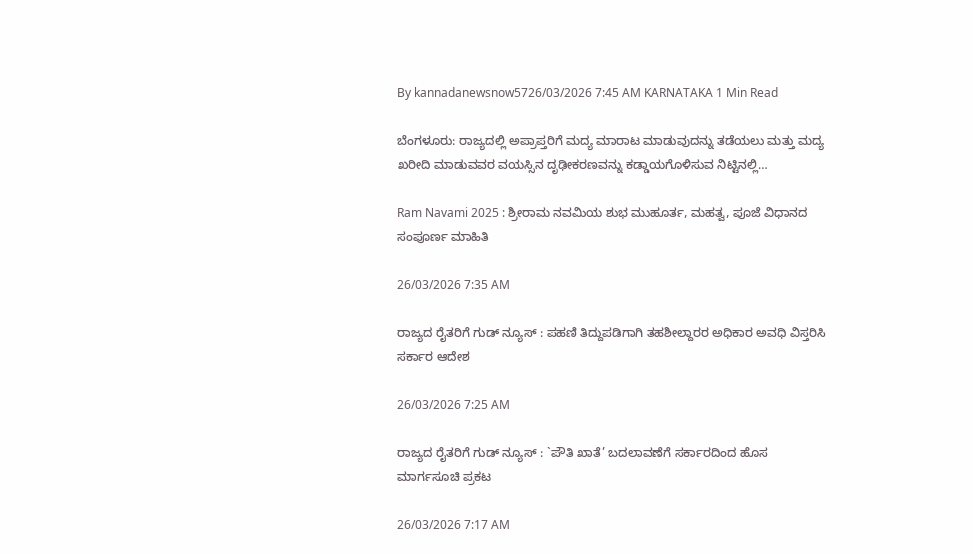By kannadanewsnow5726/03/2026 7:45 AM KARNATAKA 1 Min Read

ಬೆಂಗಳೂರು: ರಾಜ್ಯದಲ್ಲಿ ಅಪ್ರಾಪ್ತರಿಗೆ ಮದ್ಯ ಮಾರಾಟ ಮಾಡುವುದನ್ನು ತಡೆಯಲು ಮತ್ತು ಮದ್ಯ ಖರೀದಿ ಮಾಡುವವರ ವಯಸ್ಸಿನ ದೃಢೀಕರಣವನ್ನು ಕಡ್ಡಾಯಗೊಳಿಸುವ ನಿಟ್ಟಿನಲ್ಲಿ…

Ram Navami 2025 : ಶ್ರೀರಾಮ ನವಮಿಯ ಶುಭ ಮುಹೂರ್ತ, ಮಹತ್ವ, ಪೂಜೆ ವಿಧಾನದ ಸಂಪೂರ್ಣ ಮಾಹಿತಿ

26/03/2026 7:35 AM

ರಾಜ್ಯದ ರೈತರಿಗೆ ಗುಡ್ ನ್ಯೂಸ್ : ಪಹಣಿ ತಿದ್ದುಪಡಿಗಾಗಿ ತಹಶೀಲ್ದಾರರ ಅಧಿಕಾರ ಅವಧಿ ವಿಸ್ತರಿಸಿ ಸರ್ಕಾರ ಆದೇಶ

26/03/2026 7:25 AM

ರಾಜ್ಯದ ರೈತರಿಗೆ ಗುಡ್ ನ್ಯೂಸ್ : `ಪೌತಿ ಖಾತೆ’ ಬದಲಾವಣೆಗೆ ಸರ್ಕಾರದಿಂದ ಹೊಸ ಮಾರ್ಗಸೂಚಿ ಪ್ರಕಟ

26/03/2026 7:17 AM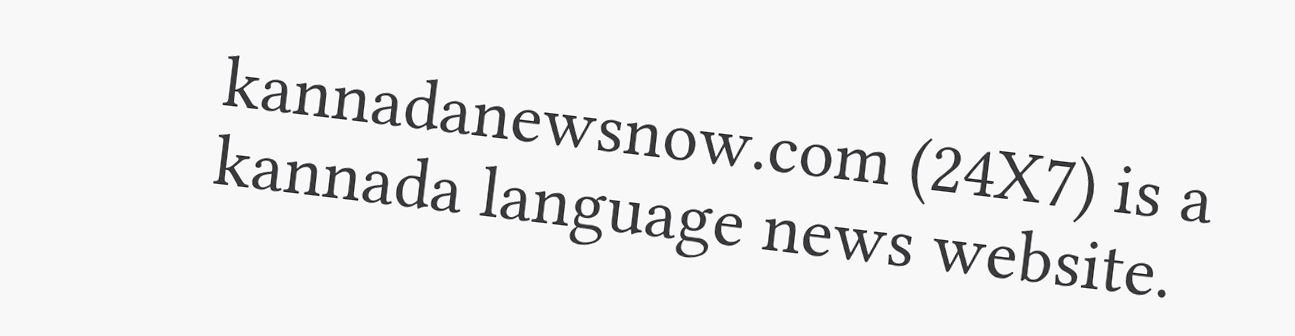kannadanewsnow.com (24X7) is a kannada language news website.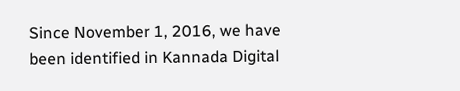Since November 1, 2016, we have been identified in Kannada Digital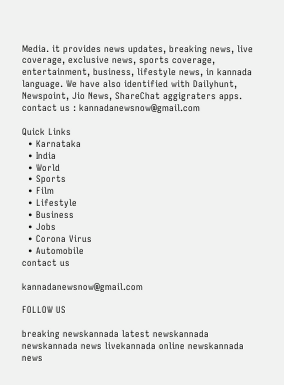Media. it provides news updates, breaking news, live coverage, exclusive news, sports coverage, entertainment, business, lifestyle news, in kannada language. We have also identified with Dailyhunt, Newspoint, Jio News, ShareChat aggigraters apps. contact us : kannadanewsnow@gmail.com

Quick Links
  • Karnataka
  • India
  • World
  • Sports
  • Film
  • Lifestyle
  • Business
  • Jobs
  • Corona Virus
  • Automobile
contact us

kannadanewsnow@gmail.com

FOLLOW US

breaking newskannada latest newskannada newskannada news livekannada online newskannada news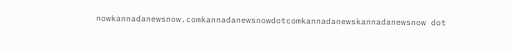nowkannadanewsnow.comkannadanewsnowdotcomkannadanewskannadanewsnow dot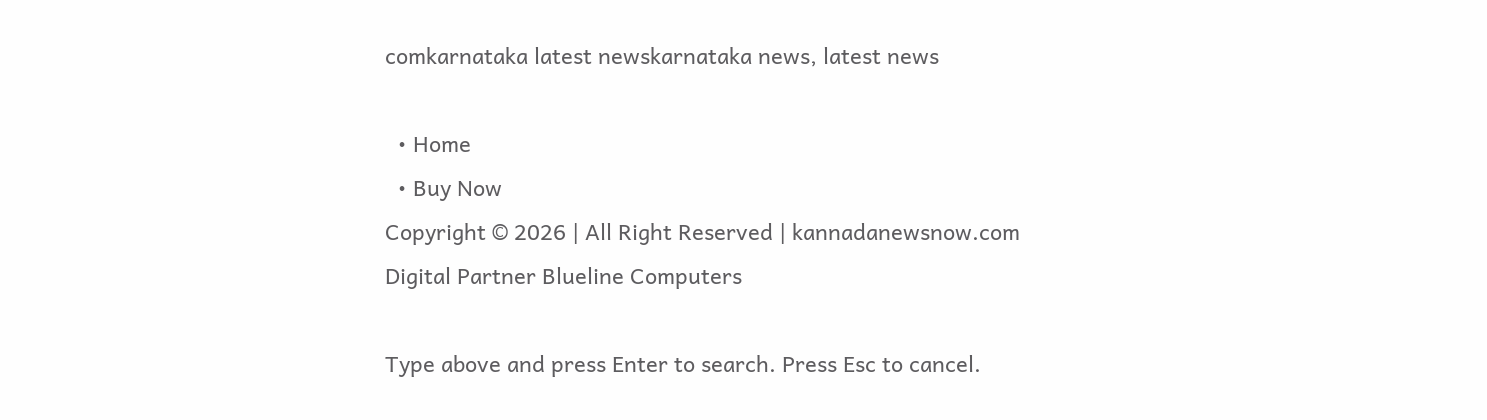comkarnataka latest newskarnataka news, latest news

  • Home
  • Buy Now
Copyright © 2026 | All Right Reserved | kannadanewsnow.com
Digital Partner Blueline Computers

Type above and press Enter to search. Press Esc to cancel.